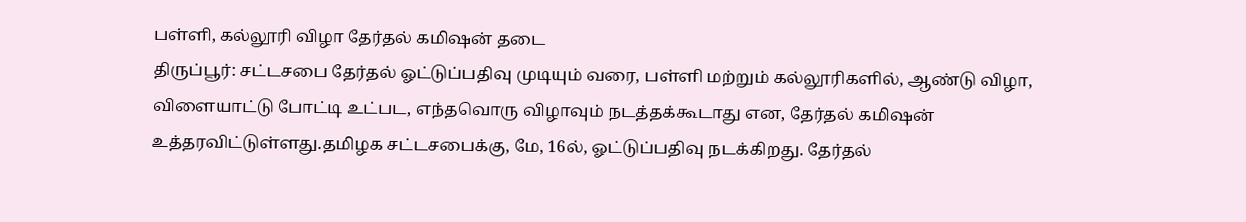பள்ளி, கல்லூரி விழா தேர்தல் கமிஷன் தடை
திருப்பூர்: சட்டசபை தேர்தல் ஓட்டுப்பதிவு முடியும் வரை, பள்ளி மற்றும் கல்லூரிகளில், ஆண்டு விழா, விளையாட்டு போட்டி உட்பட, எந்தவொரு விழாவும் நடத்தக்கூடாது என, தேர்தல் கமிஷன் உத்தரவிட்டுள்ளது.தமிழக சட்டசபைக்கு, மே, 16ல், ஓட்டுப்பதிவு நடக்கிறது. தேர்தல்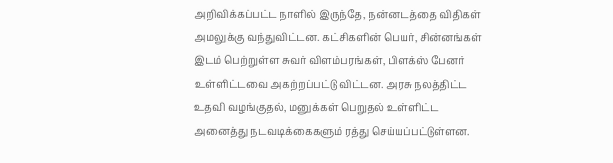அறிவிக்கப்பட்ட நாளில் இருந்தே, நன்னடத்தை விதிகள் அமலுக்கு வந்துவிட்டன. கட்சிகளின் பெயர், சின்னங்கள் இடம் பெற்றுள்ள சுவர் விளம்பரங்கள், பிளக்ஸ் பேனர் உள்ளிட்டவை அகற்றப்பட்டு விட்டன. அரசு நலத்திட்ட உதவி வழங்குதல், மனுக்கள் பெறுதல் உள்ளிட்ட அனைத்து நடவடிக்கைகளும் ரத்து செய்யப்பட்டுள்ளன.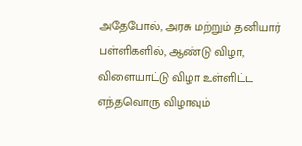அதேபோல், அரசு மற்றும் தனியார் பள்ளிகளில், ஆண்டு விழா, விளையாட்டு விழா உள்ளிட்ட எந்தவொரு விழாவும்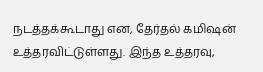நடத்தக்கூடாது என, தேர்தல் கமிஷன் உத்தரவிட்டுள்ளது. இந்த உத்தரவு,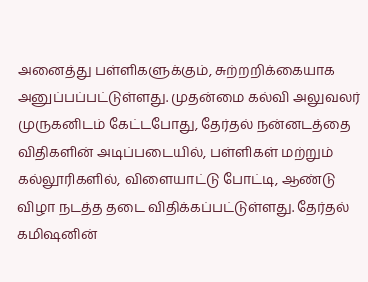அனைத்து பள்ளிகளுக்கும், சுற்றறிக்கையாக அனுப்பப்பட்டுள்ளது. முதன்மை கல்வி அலுவலர் முருகனிடம் கேட்டபோது, தேர்தல் நன்னடத்தை விதிகளின் அடிப்படையில், பள்ளிகள் மற்றும் கல்லூரிகளில், விளையாட்டு போட்டி, ஆண்டு விழா நடத்த தடை விதிக்கப்பட்டுள்ளது. தேர்தல் கமிஷனின்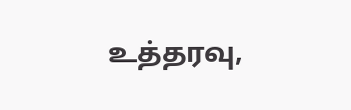உத்தரவு,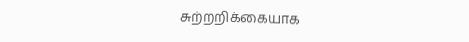சுற்றறிக்கையாக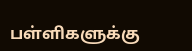பள்ளிகளுக்கு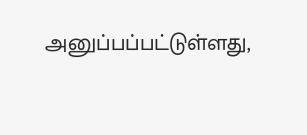அனுப்பப்பட்டுள்ளது,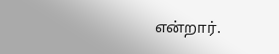என்றார்.